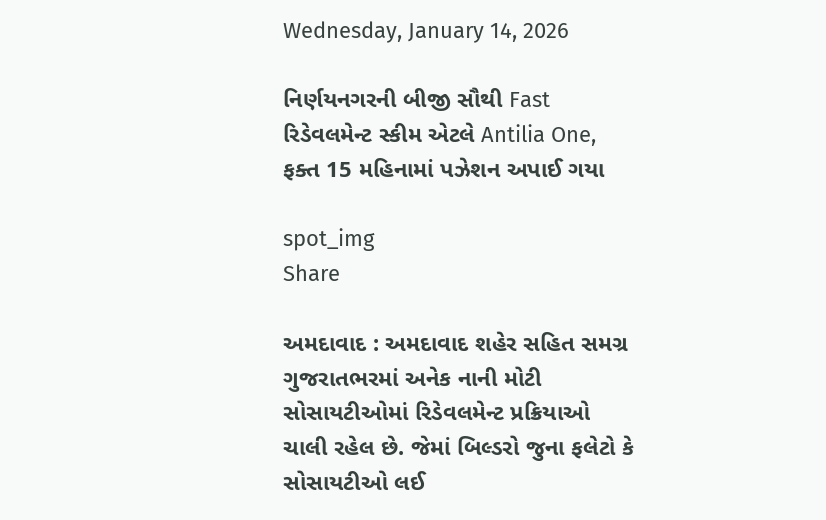Wednesday, January 14, 2026

નિર્ણયનગરની બીજી સૌથી Fast રિડેવલમેન્ટ સ્કીમ એટલે Antilia One, ફક્ત 15 મહિનામાં પઝેશન અપાઈ ગયા

spot_img
Share

અમદાવાદ : અમદાવાદ શહેર સહિત સમગ્ર ગુજરાતભરમાં અનેક નાની મોટી સોસાયટીઓમાં રિડેવલમેન્ટ પ્રક્રિયાઓ ચાલી રહેલ છે. જેમાં બિલ્ડરો જુના ફલેટો કે સોસાયટીઓ લઈ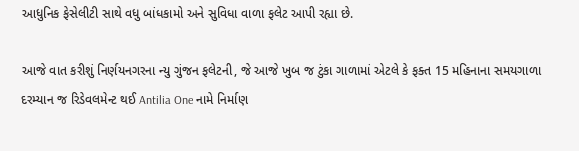આધુનિક ફેસેલીટી સાથે વધુ બાંધકામો અને સુવિધા વાળા ફલેટ આપી રહ્યા છે.

આજે વાત કરીશું નિર્ણયનગરના ન્યુ ગુંજન ફલેટની, જે આજે ખુબ જ ટુંકા ગાળામાં એટલે કે ફક્ત 15 મહિનાના સમયગાળા દરમ્યાન જ રિડેવલમેન્ટ થઈ Antilia One નામે નિર્માણ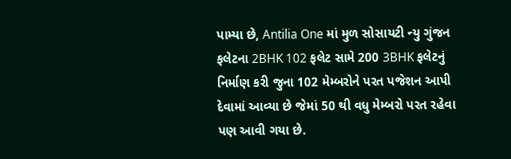પામ્યા છે, Antilia One માં મુળ સોસાયટી ન્યુ ગુંજન ફલેટના 2BHK 102 ફલેટ સામે 200 3BHK ફલેટનું નિર્માણ કરી જુના 102 મેમ્બરોને પરત પજેશન આપી દેવામાં આવ્યા છે જેમાં 50 થી વધુ મેમ્બરો પરત રહેવા પણ આવી ગયા છે.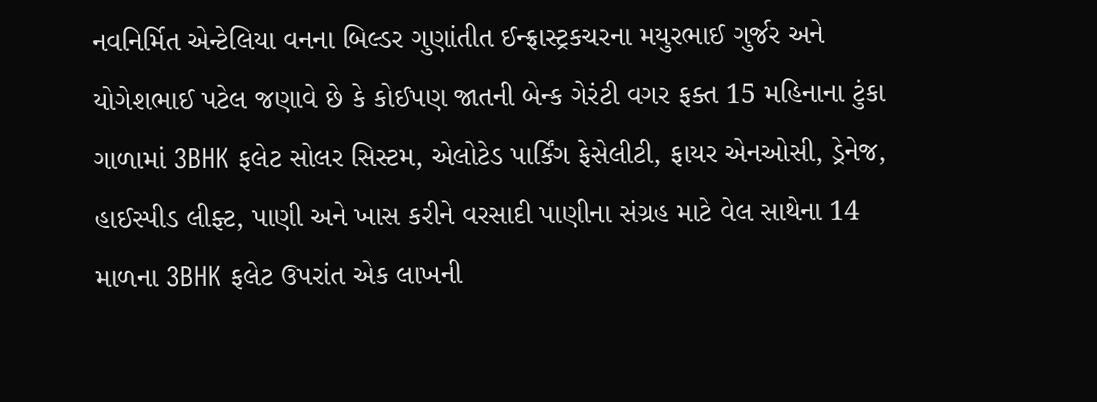નવનિર્મિત એન્ટેલિયા વનના બિલ્ડર ગુણાંતીત ઈન્ફ્રાસ્ટ્રકચરના મયુરભાઈ ગુર્જર અને યોગેશભાઈ પટેલ જણાવે છે કે કોઈપણ જાતની બેન્ક ગેરંટી વગર ફક્ત 15 મહિનાના ટુંકા ગાળામાં 3BHK ફલેટ સોલર સિસ્ટમ, એલોટેડ પાર્કિંગ ફેસેલીટી, ફાયર એનઓસી, ડ્રેનેજ, હાઈસ્પીડ લીફ્ટ, પાણી અને ખાસ કરીને વરસાદી પાણીના સંગ્રહ માટે વેલ સાથેના 14 માળના 3BHK ફલેટ ઉપરાંત એક લાખની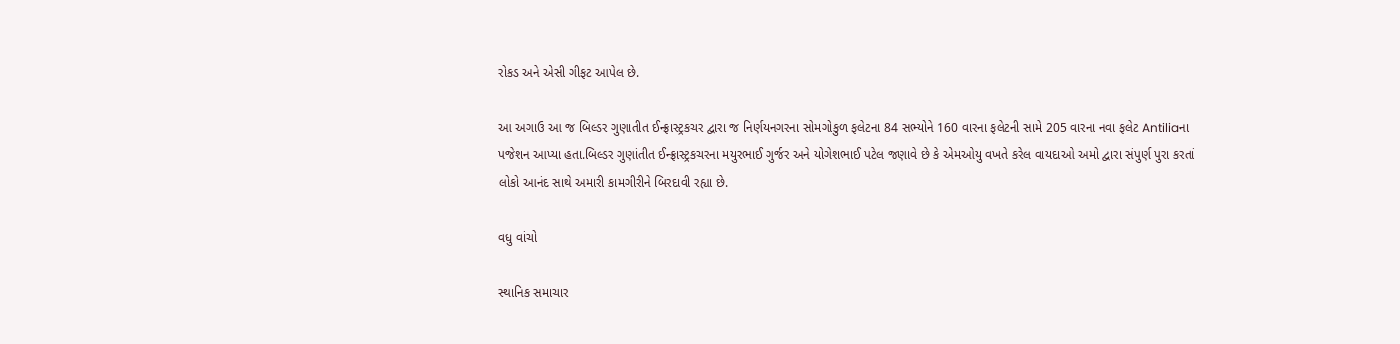રોકડ અને એસી ગીફટ આપેલ છે.

આ અગાઉ આ જ બિલ્ડર ગુણાતીત ઈન્ફ્રાસ્ટ્રકચર દ્વારા જ નિર્ણયનગરના સોમગોકુળ ફલેટના 84 સભ્યોને 160 વારના ફલેટની સામે 205 વારના નવા ફલેટ Antiliaના પજેશન આપ્યા હતા.બિલ્ડર ગુણાંતીત ઈન્ફ્રાસ્ટ્રકચરના મયુરભાઈ ગુર્જર અને યોગેશભાઈ પટેલ જણાવે છે કે એમઓયુ વખતે કરેલ વાયદાઓ અમો દ્વારા સંપુર્ણ પુરા કરતાં લોકો આનંદ સાથે અમારી કામગીરીને બિરદાવી રહ્યા છે.

વધુ વાંચો

સ્થાનિક સમાચાર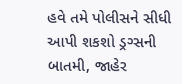હવે તમે પોલીસને સીધી આપી શકશો ડ્રગ્સની બાતમી, જાહેર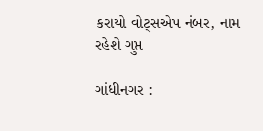કરાયો વોટ્સએપ નંબર, નામ રહેશે ગુપ્ત

ગાંધીનગર :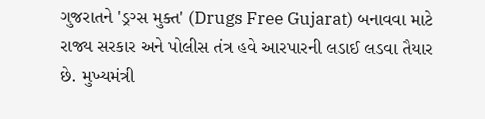ગુજરાતને 'ડ્રગ્સ મુક્ત' (Drugs Free Gujarat) બનાવવા માટે રાજ્ય સરકાર અને પોલીસ તંત્ર હવે આરપારની લડાઈ લડવા તૈયાર છે. મુખ્યમંત્રી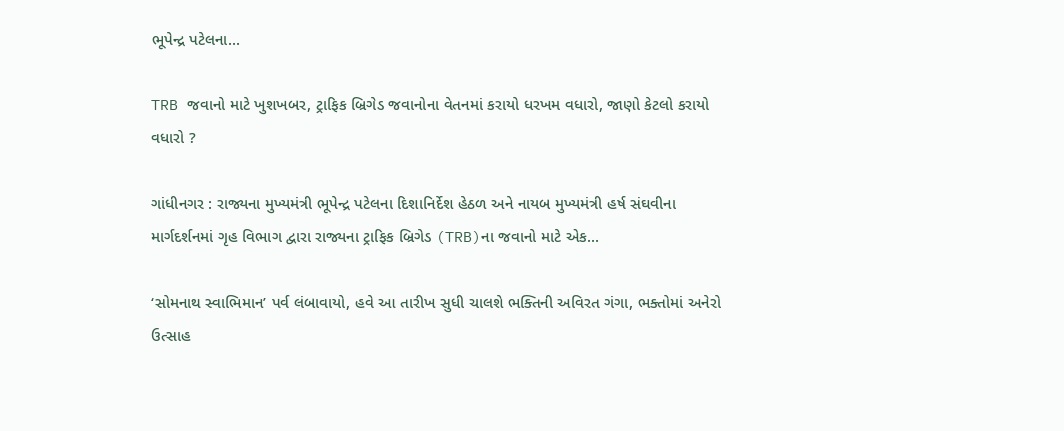ભૂપેન્દ્ર પટેલના...

TRB જવાનો માટે ખુશખબર, ટ્રાફિક બ્રિગેડ જવાનોના વેતનમાં કરાયો ધરખમ વધારો, જાણો કેટલો કરાયો વધારો ?

ગાંધીનગર : રાજ્યના મુખ્યમંત્રી ભૂપેન્દ્ર પટેલના દિશાનિર્દેશ હેઠળ અને નાયબ મુખ્યમંત્રી હર્ષ સંઘવીના માર્ગદર્શનમાં ગૃહ વિભાગ દ્વારા રાજ્યના ટ્રાફિક બ્રિગેડ (TRB)ના જવાનો માટે એક...

‘સોમનાથ સ્વાભિમાન’ પર્વ લંબાવાયો, હવે આ તારીખ સુધી ચાલશે ભક્તિની અવિરત ગંગા, ભક્તોમાં અનેરો ઉત્સાહ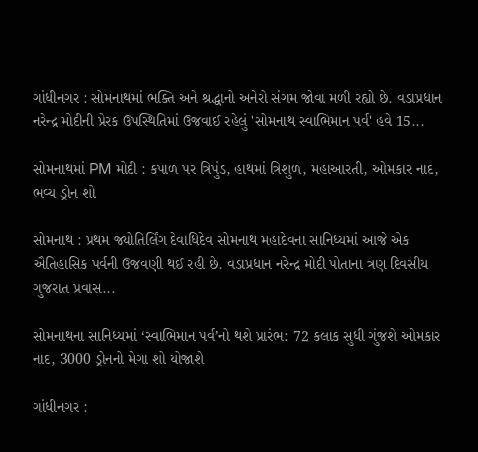ગાંધીનગર : સોમનાથમાં ભક્તિ અને શ્રદ્ધાનો અનેરો સંગમ જોવા મળી રહ્યો છે. વડાપ્રધાન નરેન્દ્ર મોદીની પ્રેરક ઉપસ્થિતિમાં ઉજવાઈ રહેલું 'સોમનાથ સ્વાભિમાન પર્વ' હવે 15...

સોમનાથમાં PM મોદી : કપાળ પર ત્રિપુંડ, હાથમાં ત્રિશુળ, મહાઆરતી, ઓમકાર નાદ, ભવ્ય ડ્રોન શો

સોમનાથ : પ્રથમ જ્યોતિર્લિંગ દેવાધિદેવ સોમનાથ મહાદેવના સાનિધ્યમાં આજે એક ઐતિહાસિક પર્વની ઉજવણી થઈ રહી છે. વડાપ્રધાન નરેન્દ્ર મોદી પોતાના ત્રણ દિવસીય ગુજરાત પ્રવાસ...

સોમનાથના સાનિધ્યમાં ‘સ્વાભિમાન પર્વ’નો થશે પ્રારંભ: 72 કલાક સુધી ગુંજશે ઓમકાર નાદ, 3000 ડ્રોનનો મેગા શો યોજાશે

ગાંધીનગર :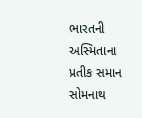ભારતની અસ્મિતાના પ્રતીક સમાન સોમનાથ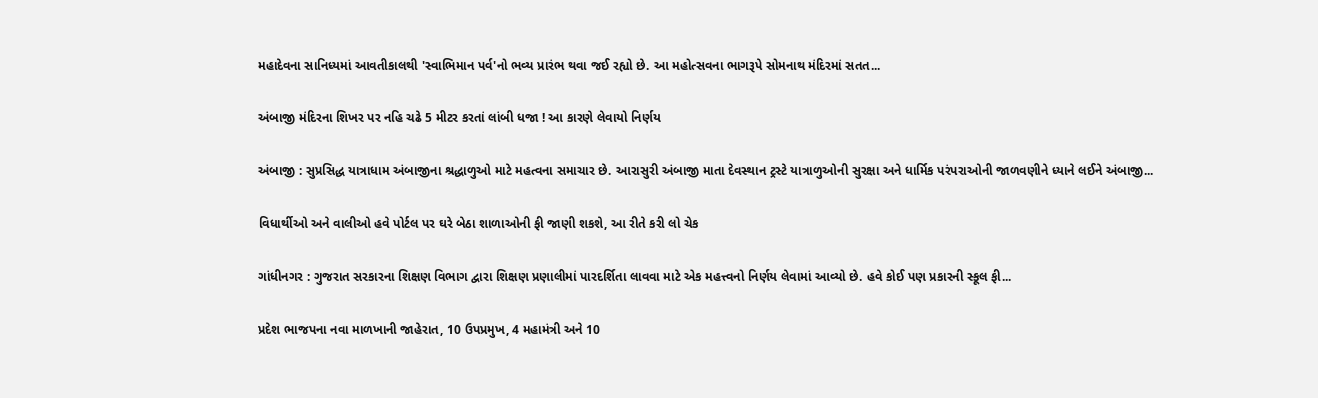મહાદેવના સાનિધ્યમાં આવતીકાલથી 'સ્વાભિમાન પર્વ'નો ભવ્ય પ્રારંભ થવા જઈ રહ્યો છે. આ મહોત્સવના ભાગરૂપે સોમનાથ મંદિરમાં સતત...

અંબાજી મંદિરના શિખર પર નહિ ચઢે 5 મીટર કરતાં લાંબી ધજા ! આ કારણે લેવાયો નિર્ણય

અંબાજી : સુપ્રસિદ્ધ યાત્રાધામ અંબાજીના શ્રદ્ધાળુઓ માટે મહત્વના સમાચાર છે. આરાસુરી અંબાજી માતા દેવસ્થાન ટ્રસ્ટે યાત્રાળુઓની સુરક્ષા અને ધાર્મિક પરંપરાઓની જાળવણીને ધ્યાને લઈને અંબાજી...

વિધાર્થીઓ અને વાલીઓ હવે પોર્ટલ પર ઘરે બેઠા શાળાઓની ફી જાણી શકશે, આ રીતે કરી લો ચેક

ગાંધીનગર : ગુજરાત સરકારના શિક્ષણ વિભાગ દ્વારા શિક્ષણ પ્રણાલીમાં પારદર્શિતા લાવવા માટે એક મહત્ત્વનો નિર્ણય લેવામાં આવ્યો છે. હવે કોઈ પણ પ્રકારની સ્કૂલ ફી...

પ્રદેશ ભાજપના નવા માળખાની જાહેરાત, 10 ઉપપ્રમુખ, 4 મહામંત્રી અને 10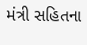મંત્રી સહિતના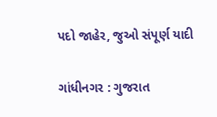પદો જાહેર, જુઓ સંપૂર્ણ યાદી

ગાંધીનગર : ગુજરાત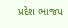પ્રદેશ ભાજપ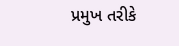પ્રમુખ તરીકે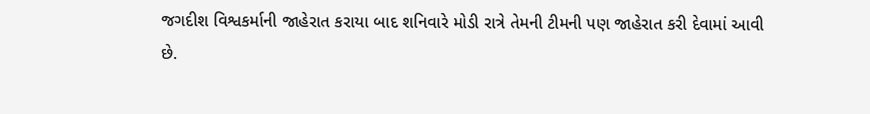જગદીશ વિશ્વકર્માની જાહેરાત કરાયા બાદ શનિવારે મોડી રાત્રે તેમની ટીમની પણ જાહેરાત કરી દેવામાં આવી છે.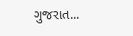ગુજરાત...